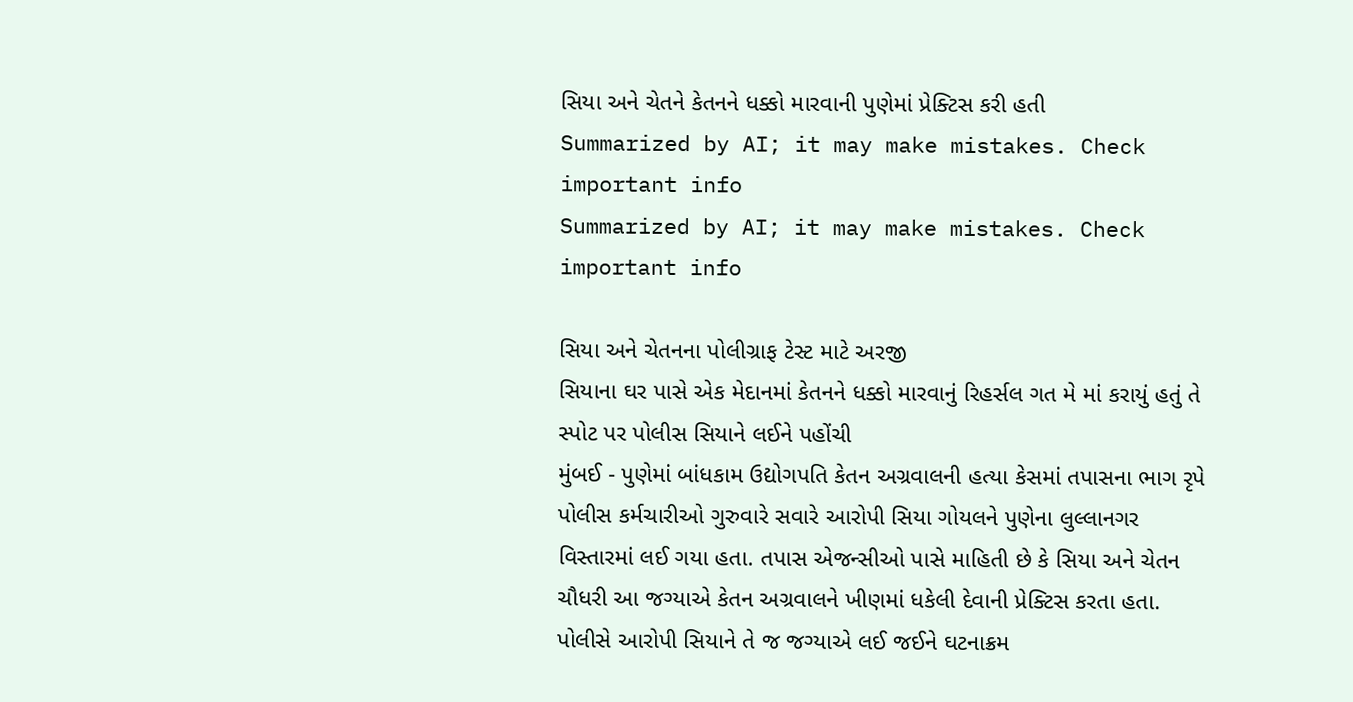સિયા અને ચેતને કેતનને ધક્કો મારવાની પુણેમાં પ્રેક્ટિસ કરી હતી
Summarized by AI; it may make mistakes. Check important info
Summarized by AI; it may make mistakes. Check important info

સિયા અને ચેતનના પોલીગ્રાફ ટેસ્ટ માટે અરજી
સિયાના ઘર પાસે એક મેદાનમાં કેતનને ધક્કો મારવાનું રિહર્સલ ગત મે માં કરાયું હતું તે સ્પોટ પર પોલીસ સિયાને લઈને પહોંચી
મુંબઈ - પુણેમાં બાંધકામ ઉદ્યોગપતિ કેતન અગ્રવાલની હત્યા કેસમાં તપાસના ભાગ રૃપે પોલીસ કર્મચારીઓ ગુરુવારે સવારે આરોપી સિયા ગોયલને પુણેના લુલ્લાનગર વિસ્તારમાં લઈ ગયા હતા. તપાસ એજન્સીઓ પાસે માહિતી છે કે સિયા અને ચેતન ચૌધરી આ જગ્યાએ કેતન અગ્રવાલને ખીણમાં ધકેલી દેવાની પ્રેક્ટિસ કરતા હતા. પોલીસે આરોપી સિયાને તે જ જગ્યાએ લઈ જઈને ઘટનાક્રમ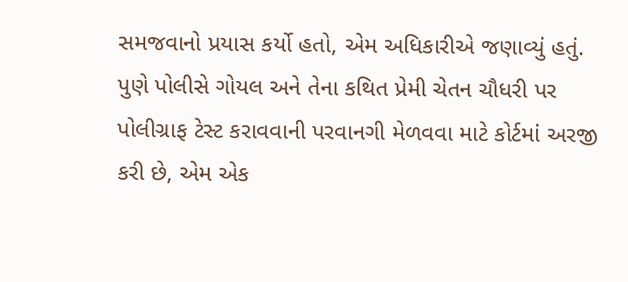સમજવાનો પ્રયાસ કર્યો હતો, એમ અધિકારીએ જણાવ્યું હતું.
પુણે પોલીસે ગોયલ અને તેના કથિત પ્રેમી ચેતન ચૌધરી પર પોલીગ્રાફ ટેસ્ટ કરાવવાની પરવાનગી મેળવવા માટે કોર્ટમાં અરજી કરી છે, એમ એક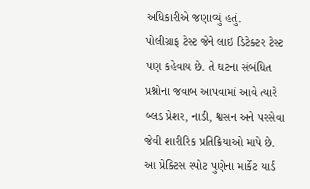અધિકારીએ જણાવ્યું હતું.
પોલીગ્રાફ ટેસ્ટ જેને લાઇ ડિટેક્ટર ટેસ્ટ પણ કહેવાય છે. તે ઘટના સંબંધિત પ્રશ્નોના જવાબ આપવામાં આવે ત્યારે બ્લડ પ્રેશર, નાડી, શ્વસન અને પરસેવા જેવી શારીરિક પ્રતિક્રિયાઓ માપે છે.
આ પ્રેક્ટિસ સ્પોટ પુણેના માર્કેટ યાર્ડ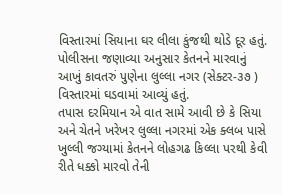વિસ્તારમાં સિયાના ઘર લીલા કુંજથી થોડે દૂર હતું. પોલીસના જણાવ્યા અનુસાર કેતનને મારવાનું આખું કાવતરું પુણેના લુલ્લા નગર (સેક્ટર-૩૭ ) વિસ્તારમાં ઘડવામાં આવ્યું હતું.
તપાસ દરમિયાન એ વાત સામે આવી છે કે સિયા અને ચેતને ખરેખર લુલ્લા નગરમાં એક ક્લબ પાસે ખુલ્લી જગ્યામાં કેતનને લોહગઢ કિલ્લા પરથી કેવી રીતે ધક્કો મારવો તેની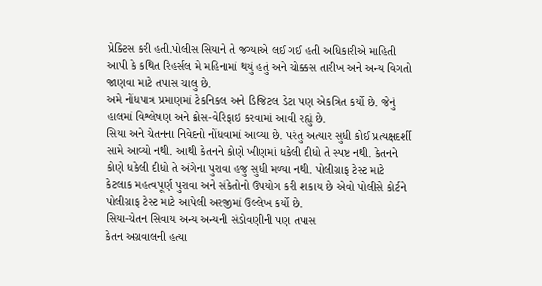પ્રેક્ટિસ કરી હતી.પોલીસ સિયાને તે જગ્યાએ લઈ ગઈ હતી અધિકારીએ માહિતી આપી કે કથિત રિહર્સલ મે મહિનામાં થયું હતું અને ચોક્કસ તારીખ અને અન્ય વિગતો જાણવા માટે તપાસ ચાલુ છે.
અમે નોંધપાત્ર પ્રમાણમાં ટેકનિકલ અને ડિજિટલ ડેટા પણ એકત્રિત કર્યો છે. જેનું હાલમાં વિશ્લેષણ અને ક્રોસ-વેરિફાઇ કરવામાં આવી રહ્યું છે.
સિયા અને ચેતનના નિવેદનો નોંધવામાં આવ્યા છે. પરંતુ અત્યાર સુધી કોઈ પ્રત્યક્ષદર્શી સામે આવ્યો નથી. આથી કેતનને કોણે ખીણમાં ધકેલી દીધો તે સ્પષ્ટ નથી. કેતનને કોણે ધકેલી દીધો તે અંગેના પુરાવા હજુ સુધી મળ્યા નથી. પોલીગ્રાફ ટેસ્ટ માટે કેટલાક મહત્વપૂર્ણ પુરાવા અને સંકેતોનો ઉપયોગ કરી શકાય છે એવો પોલીસે કોર્ટને પોલીગ્રાફ ટેસ્ટ માટે આપેલી અરજીમાં ઉલ્લેખ કર્યો છે.
સિયા-ચેતન સિવાય અન્ય અન્યની સંડોવણીની પણ તપાસ
કેતન અગ્રવાલની હત્યા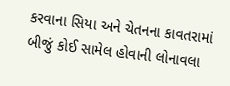કરવાના સિયા અને ચેતનના કાવતરામાં બીજું કોઈ સામેલ હોવાની લોનાવલા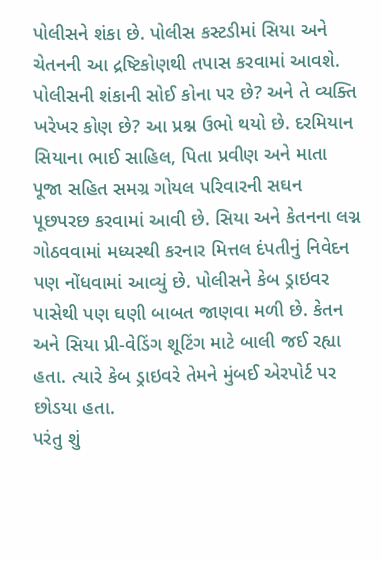પોલીસને શંકા છે. પોલીસ કસ્ટડીમાં સિયા અને ચેતનની આ દ્રષ્ટિકોણથી તપાસ કરવામાં આવશે.
પોલીસની શંકાની સોઈ કોના પર છે? અને તે વ્યક્તિ ખરેખર કોણ છે? આ પ્રશ્ન ઉભો થયો છે. દરમિયાન સિયાના ભાઈ સાહિલ, પિતા પ્રવીણ અને માતા પૂજા સહિત સમગ્ર ગોયલ પરિવારની સઘન પૂછપરછ કરવામાં આવી છે. સિયા અને કેતનના લગ્ન ગોઠવવામાં મધ્યસ્થી કરનાર મિત્તલ દંપતીનું નિવેદન પણ નોંધવામાં આવ્યું છે. પોલીસને કેબ ડ્રાઇવર પાસેથી પણ ઘણી બાબત જાણવા મળી છે. કેતન અને સિયા પ્રી-વેડિંગ શૂટિંગ માટે બાલી જઈ રહ્યા હતા. ત્યારે કેબ ડ્રાઇવરે તેમને મુંબઈ એરપોર્ટ પર છોડયા હતા.
પરંતુ શું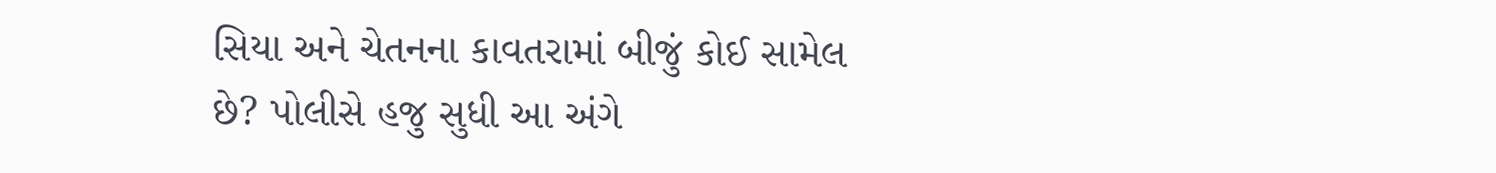સિયા અને ચેતનના કાવતરામાં બીજું કોઈ સામેલ છે? પોલીસે હજુ સુધી આ અંગે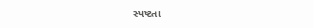સ્પષ્ટતા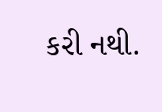કરી નથી.